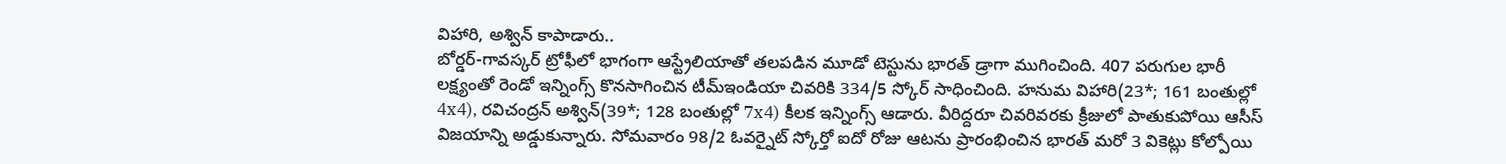విహారి, అశ్విన్ కాపాడారు..
బోర్డర్-గావస్కర్ ట్రోఫీలో భాగంగా ఆస్ట్రేలియాతో తలపడిన మూడో టెస్టును భారత్ డ్రాగా ముగించింది. 407 పరుగుల భారీ లక్ష్యంతో రెండో ఇన్నింగ్స్ కొనసాగించిన టీమ్ఇండియా చివరికి 334/5 స్కోర్ సాధించింది. హనుమ విహారి(23*; 161 బంతుల్లో 4x4), రవిచంద్రన్ అశ్విన్(39*; 128 బంతుల్లో 7x4) కీలక ఇన్నింగ్స్ ఆడారు. వీరిద్దరూ చివరివరకు క్రీజులో పాతుకుపోయి ఆసీస్ విజయాన్ని అడ్డుకున్నారు. సోమవారం 98/2 ఓవర్నైట్ స్కోర్తో ఐదో రోజు ఆటను ప్రారంభించిన భారత్ మరో 3 వికెట్లు కోల్పోయి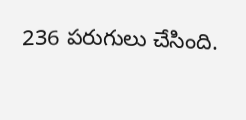236 పరుగులు చేసింది.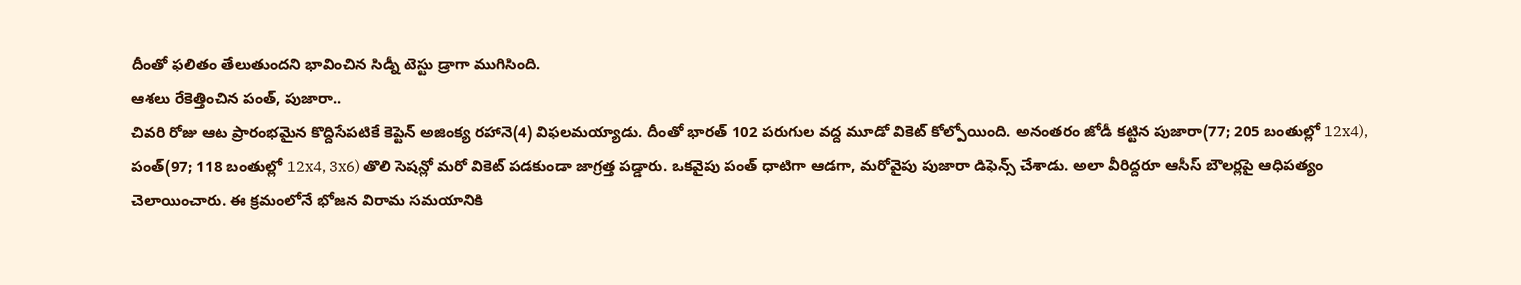దీంతో ఫలితం తేలుతుందని భావించిన సిడ్నీ టెస్టు డ్రాగా ముగిసింది.
ఆశలు రేకెత్తించిన పంత్, పుజారా..
చివరి రోజు ఆట ప్రారంభమైన కొద్దిసేపటికే కెప్టెన్ అజింక్య రహానె(4) విఫలమయ్యాడు. దీంతో భారత్ 102 పరుగుల వద్ద మూడో వికెట్ కోల్పోయింది. అనంతరం జోడీ కట్టిన పుజారా(77; 205 బంతుల్లో 12x4), పంత్(97; 118 బంతుల్లో 12x4, 3x6) తొలి సెషన్లో మరో వికెట్ పడకుండా జాగ్రత్త పడ్డారు. ఒకవైపు పంత్ ధాటిగా ఆడగా, మరోవైపు పుజారా డిఫెన్స్ చేశాడు. అలా వీరిద్దరూ ఆసీస్ బౌలర్లపై ఆధిపత్యం చెలాయించారు. ఈ క్రమంలోనే భోజన విరామ సమయానికి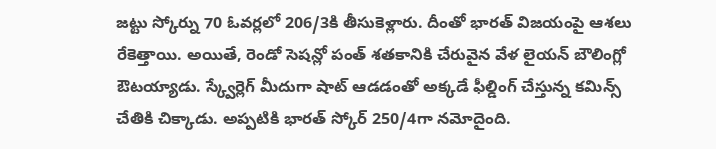జట్టు స్కోర్ను 70 ఓవర్లలో 206/3కి తీసుకెళ్లారు. దీంతో భారత్ విజయంపై ఆశలు రేకెత్తాయి. అయితే, రెండో సెషన్లో పంత్ శతకానికి చేరువైన వేళ లైయన్ బౌలింగ్లో ఔటయ్యాడు. స్క్వేర్లెగ్ మీదుగా షాట్ ఆడడంతో అక్కడే ఫీల్డింగ్ చేస్తున్న కమిన్స్ చేతికి చిక్కాడు. అప్పటికి భారత్ స్కోర్ 250/4గా నమోదైంది.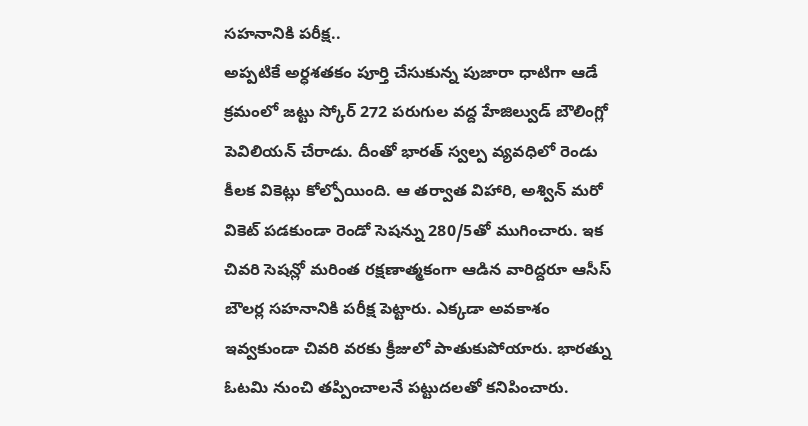సహనానికి పరీక్ష..
అప్పటికే అర్ధశతకం పూర్తి చేసుకున్న పుజారా ధాటిగా ఆడే క్రమంలో జట్టు స్కోర్ 272 పరుగుల వద్ద హేజిల్వుడ్ బౌలింగ్లో పెవిలియన్ చేరాడు. దీంతో భారత్ స్వల్ప వ్యవధిలో రెండు కీలక వికెట్లు కోల్పోయింది. ఆ తర్వాత విహారి, అశ్విన్ మరో వికెట్ పడకుండా రెండో సెషన్ను 280/5తో ముగించారు. ఇక చివరి సెషన్లో మరింత రక్షణాత్మకంగా ఆడిన వారిద్దరూ ఆసీస్ బౌలర్ల సహనానికి పరీక్ష పెట్టారు. ఎక్కడా అవకాశం ఇవ్వకుండా చివరి వరకు క్రీజులో పాతుకుపోయారు. భారత్ను ఓటమి నుంచి తప్పించాలనే పట్టుదలతో కనిపించారు.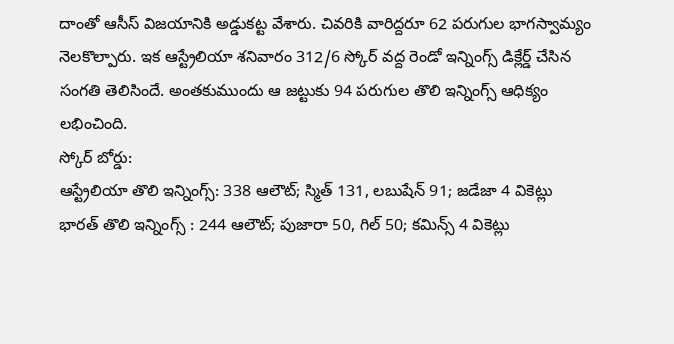దాంతో ఆసీస్ విజయానికి అడ్డుకట్ట వేశారు. చివరికి వారిద్దరూ 62 పరుగుల భాగస్వామ్యం నెలకొల్పారు. ఇక ఆస్ట్రేలియా శనివారం 312/6 స్కోర్ వద్ద రెండో ఇన్నింగ్స్ డిక్లేర్డ్ చేసిన సంగతి తెలిసిందే. అంతకుముందు ఆ జట్టుకు 94 పరుగుల తొలి ఇన్నింగ్స్ ఆధిక్యం లభించింది.
స్కోర్ బోర్డు:
ఆస్ట్రేలియా తొలి ఇన్నింగ్స్: 338 ఆలౌట్; స్మిత్ 131, లబుషేన్ 91; జడేజా 4 వికెట్లు
భారత్ తొలి ఇన్నింగ్స్ : 244 ఆలౌట్; పుజారా 50, గిల్ 50; కమిన్స్ 4 వికెట్లు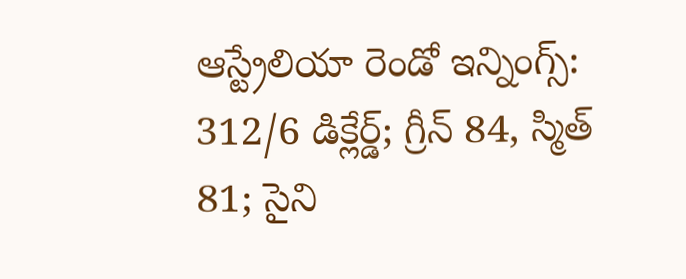ఆస్ట్రేలియా రెండో ఇన్నింగ్స్: 312/6 డిక్లేర్డ్; గ్రీన్ 84, స్మిత్ 81; సైని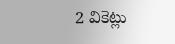2 వికెట్లు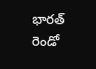భారత్ రెండో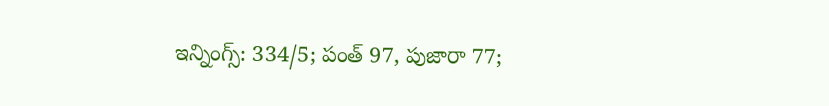ఇన్నింగ్స్: 334/5; పంత్ 97, పుజారా 77;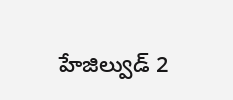హేజిల్వుడ్ 2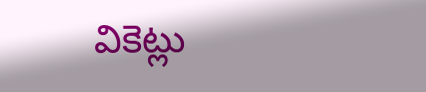వికెట్లు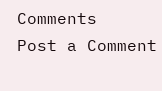Comments
Post a Comment